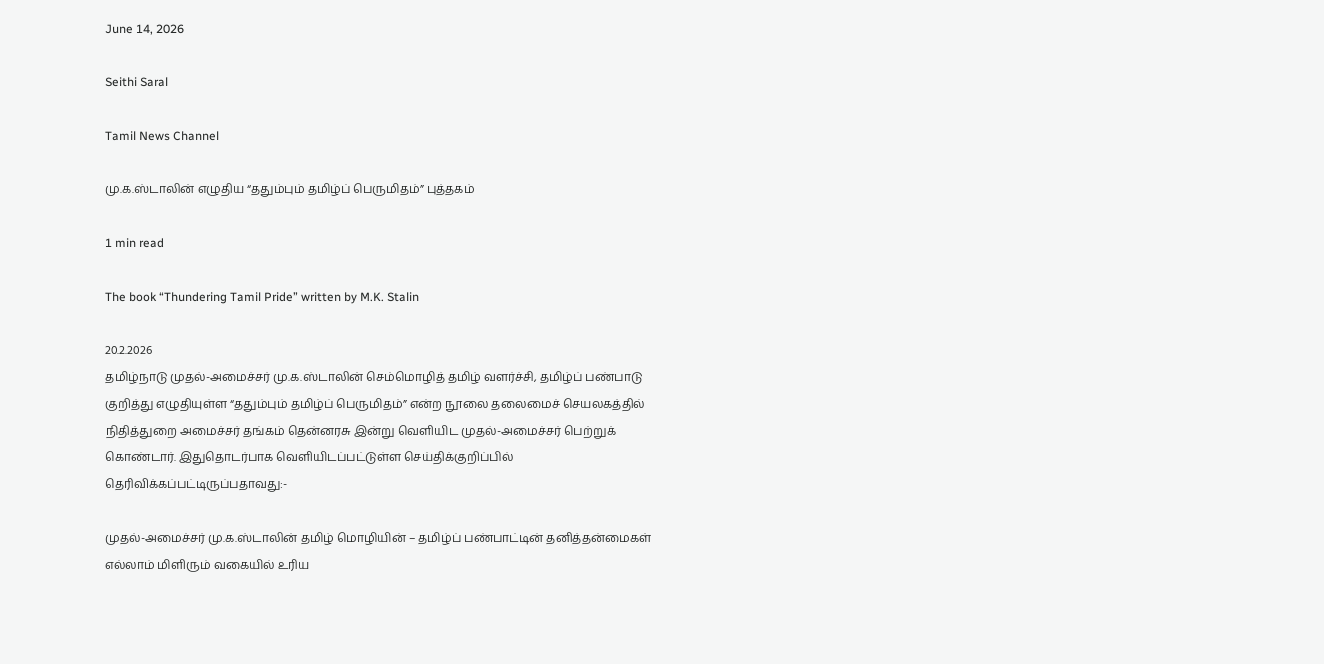June 14, 2026

Seithi Saral

Tamil News Channel

மு.க.ஸ்டாலின் எழுதிய “ததும்பும் தமிழ்ப் பெருமிதம்” புத்தகம்

1 min read

The book “Thundering Tamil Pride” written by M.K. Stalin

20.2.2026
தமிழ்நாடு முதல்-அமைச்சர் மு.க.ஸ்டாலின் செம்மொழித் தமிழ் வளர்ச்சி, தமிழ்ப் பண்பாடு குறித்து எழுதியுள்ள “ததும்பும் தமிழ்ப் பெருமிதம்” என்ற நூலை தலைமைச் செயலகத்தில் நிதித்துறை அமைச்சர் தங்கம் தென்னரசு இன்று வெளியிட முதல்-அமைச்சர் பெற்றுக் கொண்டார். இதுதொடர்பாக வெளியிடப்பட்டுள்ள செய்திக்குறிப்பில் தெரிவிக்கப்பட்டிருப்பதாவது:-

முதல்-அமைச்சர் மு.க.ஸ்டாலின் தமிழ் மொழியின் – தமிழ்ப் பண்பாட்டின் தனித்தன்மைகள் எல்லாம் மிளிரும் வகையில் உரிய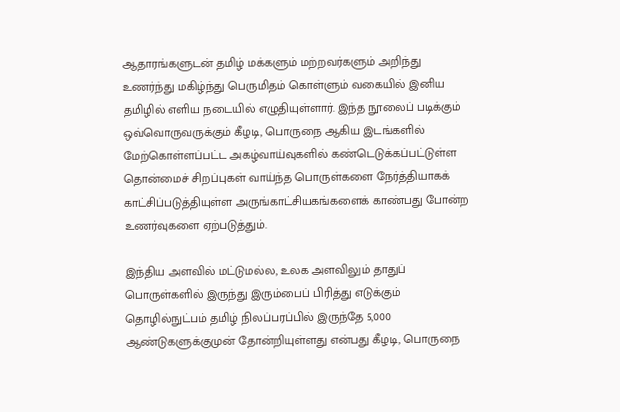ஆதாரங்களுடன் தமிழ் மக்களும் மற்றவர்களும் அறிந்து உணர்ந்து மகிழ்ந்து பெருமிதம் கொள்ளும் வகையில் இனிய தமிழில் எளிய நடையில் எழுதியுள்ளார். இந்த நூலைப் படிக்கும் ஒவ்வொருவருக்கும் கீழடி, பொருநை ஆகிய இடங்களில் மேற்கொள்ளப்பட்ட அகழ்வாய்வுகளில் கண்டெடுக்கப்பட்டுள்ள தொன்மைச் சிறப்புகள் வாய்ந்த பொருள்களை நேர்த்தியாகக் காட்சிப்படுத்தியுள்ள அருங்காட்சியகங்களைக் காண்பது போன்ற உணர்வுகளை ஏற்படுத்தும்.

இந்திய அளவில் மட்டுமல்ல, உலக அளவிலும் தாதுப் பொருள்களில் இருந்து இரும்பைப் பிரித்து எடுக்கும் தொழில்நுட்பம் தமிழ் நிலப்பரப்பில் இருந்தே 5,000 ஆண்டுகளுக்குமுன் தோன்றியுள்ளது என்பது கீழடி, பொருநை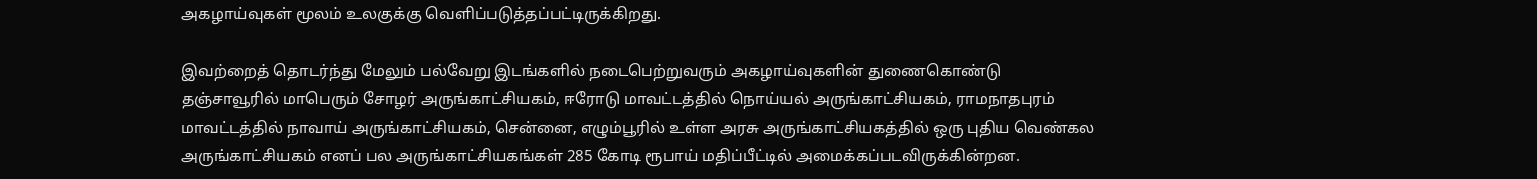அகழாய்வுகள் மூலம் உலகுக்கு வெளிப்படுத்தப்பட்டிருக்கிறது.

இவற்றைத் தொடர்ந்து மேலும் பல்வேறு இடங்களில் நடைபெற்றுவரும் அகழாய்வுகளின் துணைகொண்டு தஞ்சாவூரில் மாபெரும் சோழர் அருங்காட்சியகம், ஈரோடு மாவட்டத்தில் நொய்யல் அருங்காட்சியகம், ராமநாதபுரம் மாவட்டத்தில் நாவாய் அருங்காட்சியகம், சென்னை, எழும்பூரில் உள்ள அரசு அருங்காட்சியகத்தில் ஒரு புதிய வெண்கல அருங்காட்சியகம் எனப் பல அருங்காட்சியகங்கள் 285 கோடி ரூபாய் மதிப்பீட்டில் அமைக்கப்படவிருக்கின்றன.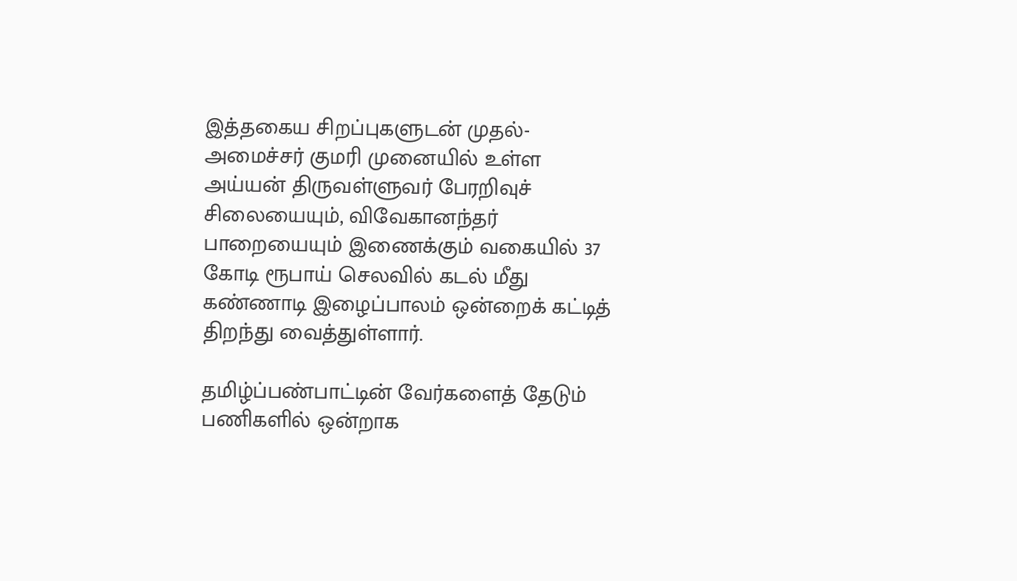இத்தகைய சிறப்புகளுடன் முதல்-அமைச்சர் குமரி முனையில் உள்ள அய்யன் திருவள்ளுவர் பேரறிவுச் சிலையையும், விவேகானந்தர் பாறையையும் இணைக்கும் வகையில் 37 கோடி ரூபாய் செலவில் கடல் மீது கண்ணாடி இழைப்பாலம் ஒன்றைக் கட்டித் திறந்து வைத்துள்ளார்.

தமிழ்ப்பண்பாட்டின் வேர்களைத் தேடும் பணிகளில் ஒன்றாக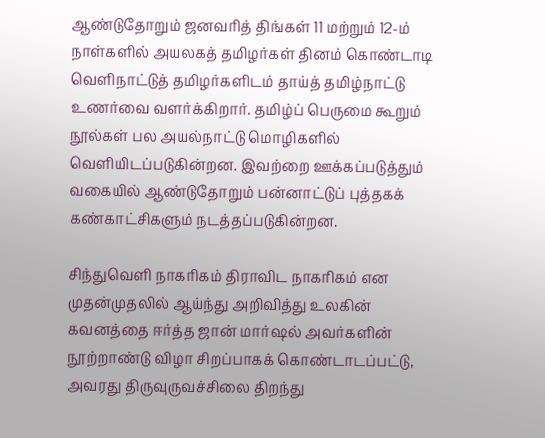ஆண்டுதோறும் ஜனவரித் திங்கள் 11 மற்றும் 12-ம் நாள்களில் அயலகத் தமிழர்கள் தினம் கொண்டாடி வெளிநாட்டுத் தமிழர்களிடம் தாய்த் தமிழ்நாட்டு உணர்வை வளர்க்கிறார். தமிழ்ப் பெருமை கூறும் நூல்கள் பல அயல்நாட்டு மொழிகளில் வெளியிடப்படுகின்றன. இவற்றை ஊக்கப்படுத்தும் வகையில் ஆண்டுதோறும் பன்னாட்டுப் புத்தகக் கண்காட்சிகளும் நடத்தப்படுகின்றன.

சிந்துவெளி நாகரிகம் திராவிட நாகரிகம் என முதன்முதலில் ஆய்ந்து அறிவித்து உலகின் கவனத்தை ஈர்த்த ஜான் மார்ஷல் அவர்களின் நூற்றாண்டு விழா சிறப்பாகக் கொண்டாடப்பட்டு, அவரது திருவுருவச்சிலை திறந்து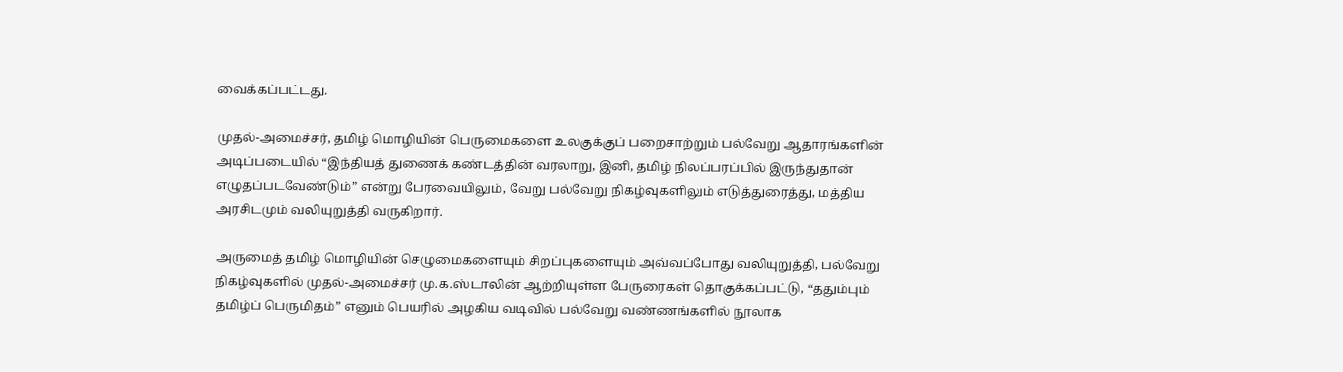வைக்கப்பட்டது.

முதல்-அமைச்சர், தமிழ் மொழியின் பெருமைகளை உலகுக்குப் பறைசாற்றும் பல்வேறு ஆதாரங்களின் அடிப்படையில் “இந்தியத் துணைக் கண்டத்தின் வரலாறு, இனி, தமிழ் நிலப்பரப்பில் இருந்துதான் எழுதப்படவேண்டும்” என்று பேரவையிலும், வேறு பல்வேறு நிகழ்வுகளிலும் எடுத்துரைத்து, மத்திய அரசிடமும் வலியுறுத்தி வருகிறார்.

அருமைத் தமிழ் மொழியின் செழுமைகளையும் சிறப்புகளையும் அவ்வப்போது வலியுறுத்தி, பல்வேறு நிகழ்வுகளில் முதல்-அமைச்சர் மு.க.ஸ்டாலின் ஆற்றியுள்ள பேருரைகள் தொகுக்கப்பட்டு, “ததும்பும் தமிழ்ப் பெருமிதம்” எனும் பெயரில் அழகிய வடிவில் பல்வேறு வண்ணங்களில் நூலாக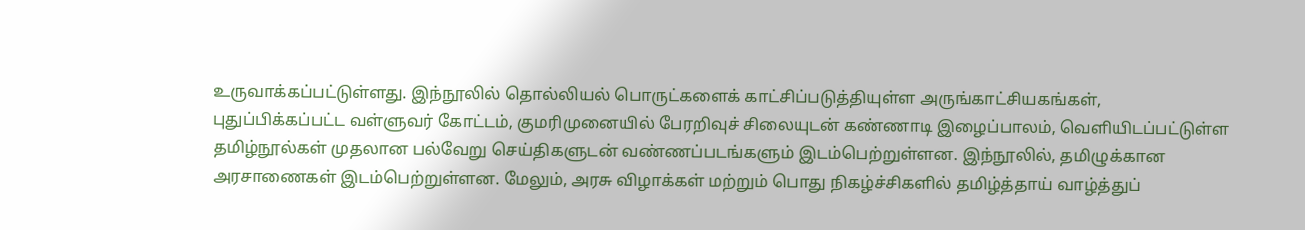உருவாக்கப்பட்டுள்ளது. இந்நூலில் தொல்லியல் பொருட்களைக் காட்சிப்படுத்தியுள்ள அருங்காட்சியகங்கள், புதுப்பிக்கப்பட்ட வள்ளுவர் கோட்டம், குமரிமுனையில் பேரறிவுச் சிலையுடன் கண்ணாடி இழைப்பாலம், வெளியிடப்பட்டுள்ள தமிழ்நூல்கள் முதலான பல்வேறு செய்திகளுடன் வண்ணப்படங்களும் இடம்பெற்றுள்ளன. இந்நூலில், தமிழுக்கான அரசாணைகள் இடம்பெற்றுள்ளன. மேலும், அரசு விழாக்கள் மற்றும் பொது நிகழ்ச்சிகளில் தமிழ்த்தாய் வாழ்த்துப்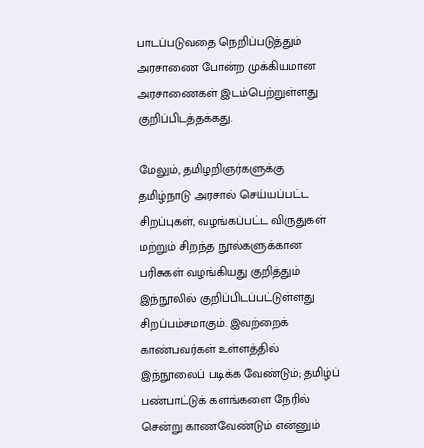பாடப்படுவதை நெறிப்படுத்தும் அரசாணை போன்ற முக்கியமான அரசாணைகள் இடம்பெற்றுள்ளது குறிப்பிடத்தக்கது.

மேலும், தமிழறிஞர்களுக்கு தமிழ்நாடு அரசால் செய்யப்பட்ட சிறப்புகள், வழங்கப்பட்ட விருதுகள் மற்றும் சிறந்த நூல்களுக்கான பரிசுகள் வழங்கியது குறித்தும் இந்நூலில் குறிப்பிடப்பட்டுள்ளது சிறப்பம்சமாகும். இவற்றைக் காண்பவர்கள் உள்ளத்தில் இந்நூலைப் படிக்க வேண்டும்; தமிழ்ப் பண்பாட்டுக் களங்களை நேரில் சென்று காணவேண்டும் என்னும்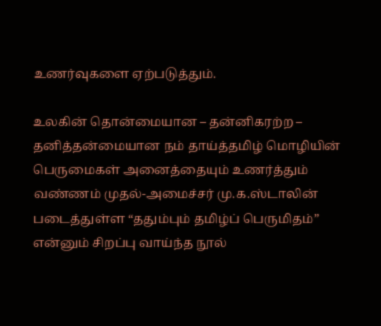உணர்வுகளை ஏற்படுத்தும்.

உலகின் தொன்மையான – தன்னிகரற்ற – தனித்தன்மையான நம் தாய்த்தமிழ் மொழியின் பெருமைகள் அனைத்தையும் உணர்த்தும் வண்ணம் முதல்-அமைச்சர் மு.க.ஸ்டாலின் படைத்துள்ள “ததும்பும் தமிழ்ப் பெருமிதம்” என்னும் சிறப்பு வாய்ந்த நூல்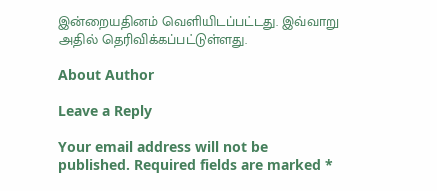இன்றையதினம் வெளியிடப்பட்டது. இவ்வாறு அதில் தெரிவிக்கப்பட்டுள்ளது.

About Author

Leave a Reply

Your email address will not be published. Required fields are marked *